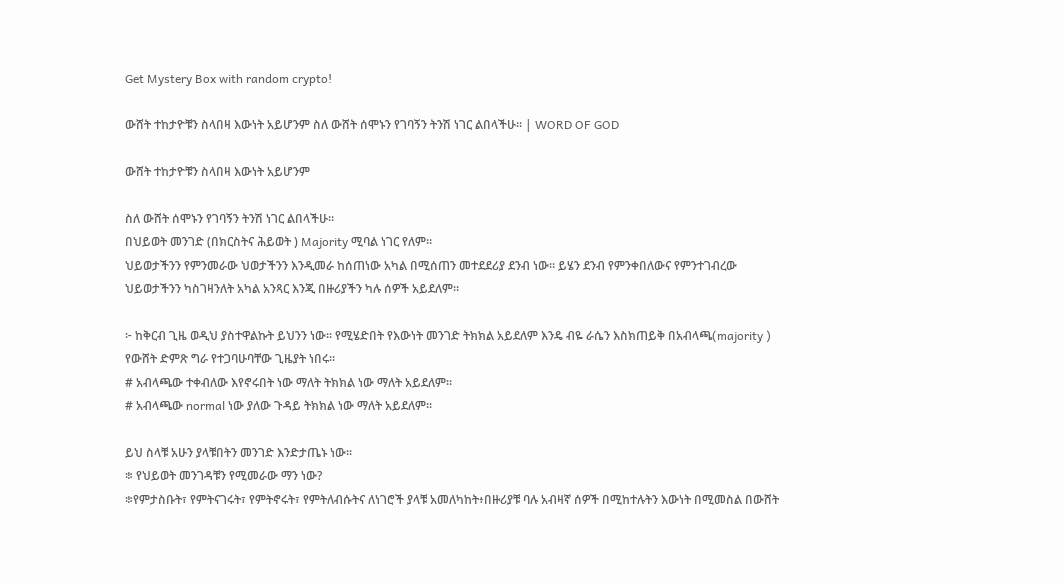Get Mystery Box with random crypto!

ውሸት ተከታዮቹን ስላበዛ እውነት አይሆንም ስለ ውሸት ሰሞኑን የገባኝን ትንሽ ነገር ልበላችሁ። | WORD OF GOD

ውሸት ተከታዮቹን ስላበዛ እውነት አይሆንም

ስለ ውሸት ሰሞኑን የገባኝን ትንሽ ነገር ልበላችሁ።
በህይወት መንገድ (በክርስትና ሕይወት ) Majority ሚባል ነገር የለም።
ህይወታችንን የምንመራው ህወታችንን እንዲመራ ከሰጠነው አካል በሚሰጠን መተደደሪያ ደንብ ነው። ይሄን ደንብ የምንቀበለውና የምንተገብረው ህይወታችንን ካስገዛንለት አካል አንጻር እንጂ በዙሪያችን ካሉ ሰዎች አይደለም።

፦ ከቅርብ ጊዜ ወዲህ ያስተዋልኩት ይህንን ነው። የሚሄድበት የእውነት መንገድ ትክክል አይደለም እንዴ ብዬ ራሴን እስክጠይቅ በአብላጫ(majority ) የውሸት ድምጽ ግራ የተጋባሁባቸው ጊዜያት ነበሩ።
# አብላጫው ተቀብለው እየኖሩበት ነው ማለት ትክክል ነው ማለት አይደለም።
# አብላጫው normal ነው ያለው ጉዳይ ትክክል ነው ማለት አይደለም።

ይህ ስላቹ አሁን ያላቹበትን መንገድ እንድታጤኑ ነው።
፨ የህይወት መንገዳቹን የሚመራው ማን ነው?
፨የምታስቡት፣ የምትናገሩት፣ የምትኖሩት፣ የምትለብሱትና ለነገሮች ያላቹ አመለካከት፥በዙሪያቹ ባሉ አብዛኛ ሰዎች በሚከተሉትን እውነት በሚመስል በውሸት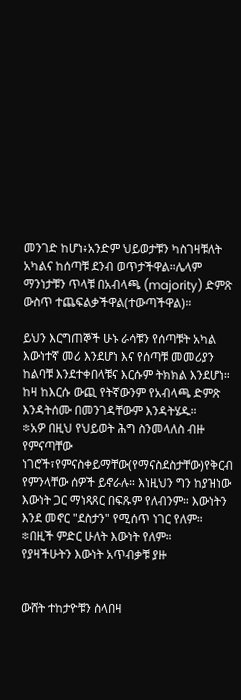መንገድ ከሆነ፥አንድም ህይወታቹን ካስገዛቹለት አካልና ከሰጣቹ ደንብ ወጥታችዋል።ሌላም ማንነታቹን ጥላቹ በአብላጫ (majority) ድምጽ ውስጥ ተጨፍልቃችዋል(ተውጣችዋል)።

ይህን እርግጠኞች ሁኑ ራሳቹን የሰጣቹት አካል እውነተኛ መሪ እንደሆነ እና የሰጣቹ መመሪያን ከልባቹ እንደተቀበላቹና እርሱም ትክክል እንደሆነ። ከዛ ከእርሱ ውጪ የትኛውንም የአብላጫ ድምጽ እንዳትሰሙ በመንገዳቸውም እንዳትሄዱ።
፨አዎ በዚህ የህይወት ሕግ ስንመላለስ ብዙ የምናጣቸው ነገሮች፣የምናስቀይማቸው(የማናስደስታቸው)የቅርብ የምንላቸው ሰዎች ይኖራሉ። እነዚህን ግን ከያዝነው እውነት ጋር ማነጻጸር በፍጹም የለብንም። እውነትን እንደ መኖር "ደስታን" የሚሰጥ ነገር የለም።
፨በዚች ምድር ሁለት እውነት የለም።
የያዛችሁትን እውነት አጥብቃቹ ያዙ


ውሸት ተከታዮቹን ስላበዛ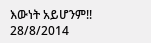እውነት አይሆንም!!
28/8/2014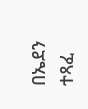በኤደን ተጻፈ